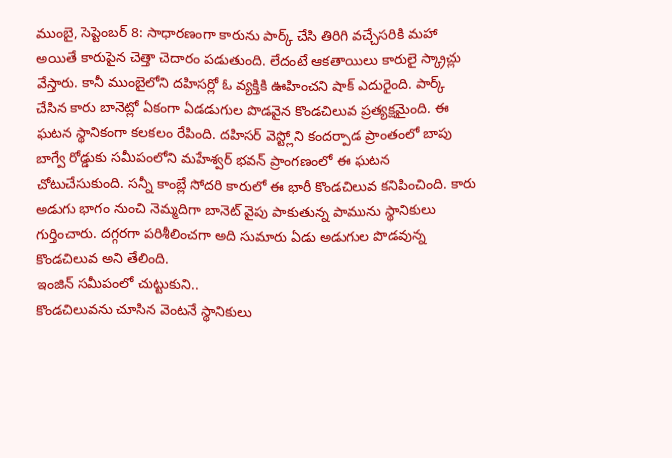ముంబై, సెప్టెంబర్ 8: సాధారణంగా కారును పార్క్ చేసి తిరిగి వచ్చేసరికి మహా అయితే కారుపైన చెత్తా చెదారం పడుతుంది. లేదంటే ఆకతాయిలు కారులై స్క్రాచ్లు వేస్తారు. కానీ ముంబైలోని దహిసర్లో ఓ వ్యక్తికి ఊహించని షాక్ ఎదురైంది. పార్క్ చేసిన కారు బానెట్లో ఏకంగా ఏడడుగుల పొడవైన కొండచిలువ ప్రత్యక్షమైంది. ఈ ఘటన స్థానికంగా కలకలం రేపింది. దహిసర్ వెస్ట్లోని కందర్పాడ ప్రాంతంలో బాపు బాగ్వే రోడ్డుకు సమీపంలోని మహేశ్వర్ భవన్ ప్రాంగణంలో ఈ ఘటన చోటుచేసుకుంది. సన్నీ కాంబ్లే సోదరి కారులో ఈ భారీ కొండచిలువ కనిపించింది. కారు అడుగు భాగం నుంచి నెమ్మదిగా బానెట్ వైపు పాకుతున్న పామును స్థానికులు గుర్తించారు. దగ్గరగా పరిశీలించగా అది సుమారు ఏడు అడుగుల పొడవున్న కొండచిలువ అని తేలింది.
ఇంజిన్ సమీపంలో చుట్టుకుని..
కొండచిలువను చూసిన వెంటనే స్థానికులు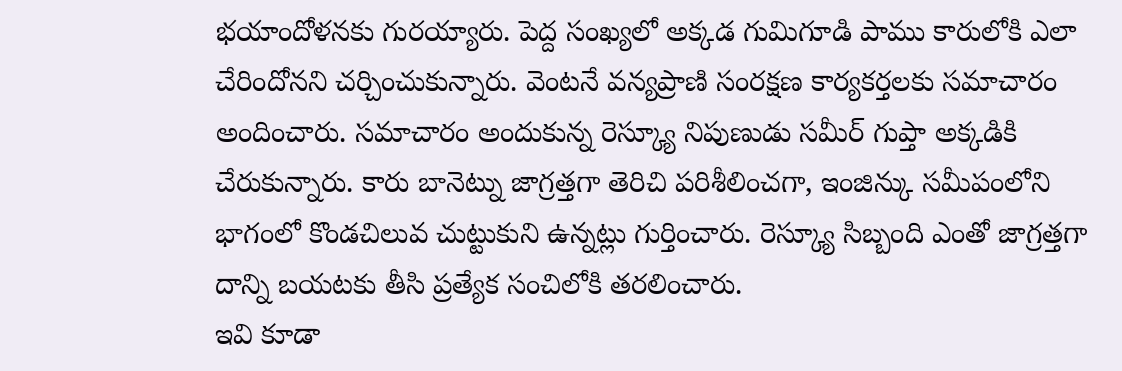భయాందోళనకు గురయ్యారు. పెద్ద సంఖ్యలో అక్కడ గుమిగూడి పాము కారులోకి ఎలా చేరిందోనని చర్చించుకున్నారు. వెంటనే వన్యప్రాణి సంరక్షణ కార్యకర్తలకు సమాచారం అందించారు. సమాచారం అందుకున్న రెస్క్యూ నిపుణుడు సమీర్ గుప్తా అక్కడికి చేరుకున్నారు. కారు బానెట్ను జాగ్రత్తగా తెరిచి పరిశీలించగా, ఇంజిన్కు సమీపంలోని భాగంలో కొండచిలువ చుట్టుకుని ఉన్నట్లు గుర్తించారు. రెస్క్యూ సిబ్బంది ఎంతో జాగ్రత్తగా దాన్ని బయటకు తీసి ప్రత్యేక సంచిలోకి తరలించారు.
ఇవి కూడా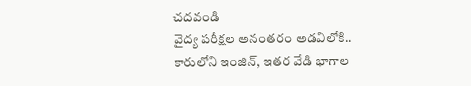చదవండి
వైద్య పరీక్షల అనంతరం అడవిలోకి..
కారులోని ఇంజిన్, ఇతర వేడి భాగాల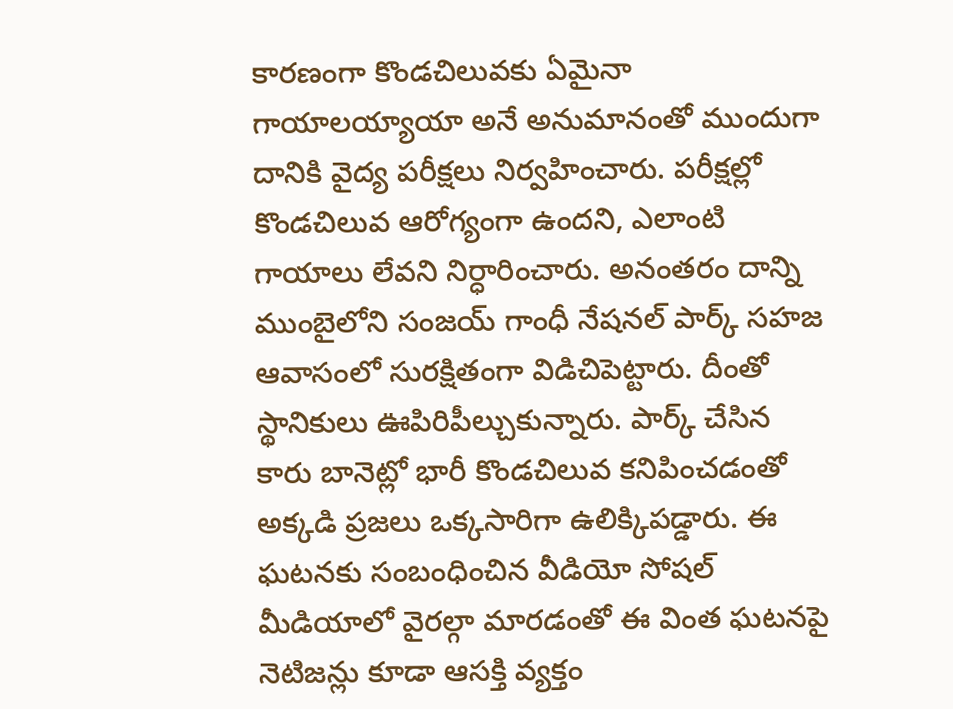కారణంగా కొండచిలువకు ఏమైనా గాయాలయ్యాయా అనే అనుమానంతో ముందుగా దానికి వైద్య పరీక్షలు నిర్వహించారు. పరీక్షల్లో కొండచిలువ ఆరోగ్యంగా ఉందని, ఎలాంటి గాయాలు లేవని నిర్ధారించారు. అనంతరం దాన్ని ముంబైలోని సంజయ్ గాంధీ నేషనల్ పార్క్ సహజ ఆవాసంలో సురక్షితంగా విడిచిపెట్టారు. దీంతో స్థానికులు ఊపిరిపీల్చుకున్నారు. పార్క్ చేసిన కారు బానెట్లో భారీ కొండచిలువ కనిపించడంతో అక్కడి ప్రజలు ఒక్కసారిగా ఉలిక్కిపడ్డారు. ఈ ఘటనకు సంబంధించిన వీడియో సోషల్ మీడియాలో వైరల్గా మారడంతో ఈ వింత ఘటనపై నెటిజన్లు కూడా ఆసక్తి వ్యక్తం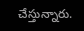చేస్తున్నారు.